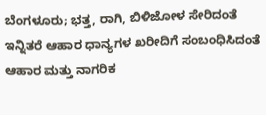ಬೆಂಗಳೂರು; ಭತ್ತ, ರಾಗಿ, ಬಿಳಿಜೋಳ ಸೇರಿದಂತೆ ಇನ್ನಿತರೆ ಆಹಾರ ಧಾನ್ಯಗಳ ಖರೀದಿಗೆ ಸಂಬಂಧಿಸಿದಂತೆ ಆಹಾರ ಮತ್ತು ನಾಗರಿಕ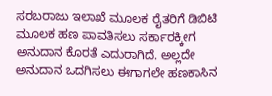ಸರಬರಾಜು ಇಲಾಖೆ ಮೂಲಕ ರೈತರಿಗೆ ಡಿಬಿಟಿ ಮೂಲಕ ಹಣ ಪಾವತಿಸಲು ಸರ್ಕಾರಕ್ಕೀಗ ಅನುದಾನ ಕೊರತೆ ಎದುರಾಗಿದೆ. ಅಲ್ಲದೇ ಅನುದಾನ ಒದಗಿಸಲು ಈಗಾಗಲೇ ಹಣಕಾಸಿನ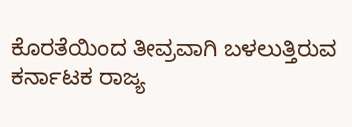ಕೊರತೆಯಿಂದ ತೀವ್ರವಾಗಿ ಬಳಲುತ್ತಿರುವ ಕರ್ನಾಟಕ ರಾಜ್ಯ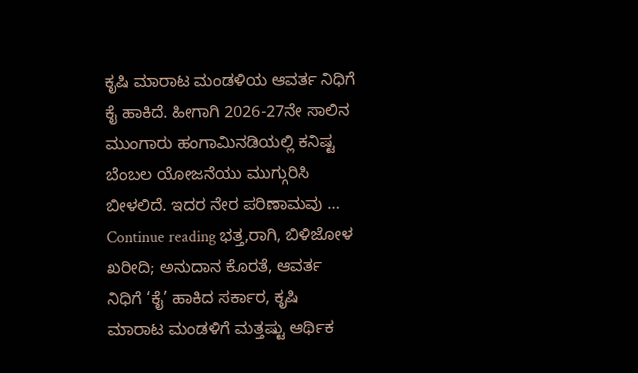ಕೃಷಿ ಮಾರಾಟ ಮಂಡಳಿಯ ಆವರ್ತ ನಿಧಿಗೆ ಕೈ ಹಾಕಿದೆ. ಹೀಗಾಗಿ 2026-27ನೇ ಸಾಲಿನ ಮುಂಗಾರು ಹಂಗಾಮಿನಡಿಯಲ್ಲಿ ಕನಿಷ್ಟ ಬೆಂಬಲ ಯೋಜನೆಯು ಮುಗ್ಗುರಿಸಿ ಬೀಳಲಿದೆ. ಇದರ ನೇರ ಪರಿಣಾಮವು … Continue reading ಭತ್ತ,ರಾಗಿ, ಬಿಳಿಜೋಳ ಖರೀದಿ; ಅನುದಾನ ಕೊರತೆ, ಆವರ್ತ ನಿಧಿಗೆ ‘ಕೈ’ ಹಾಕಿದ ಸರ್ಕಾರ, ಕೃಷಿ ಮಾರಾಟ ಮಂಡಳಿಗೆ ಮತ್ತಷ್ಟು ಆರ್ಥಿಕ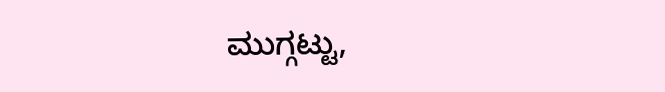ಮುಗ್ಗಟ್ಟು,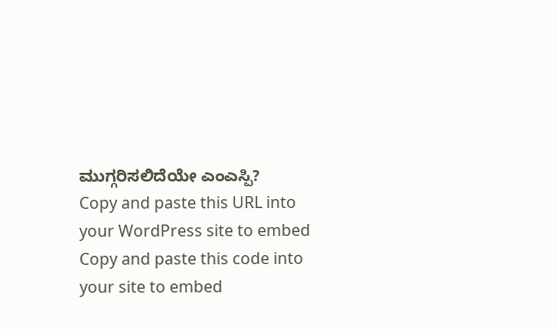ಮುಗ್ಗರಿಸಲಿದೆಯೇ ಎಂಎಸ್ಪಿ?
Copy and paste this URL into your WordPress site to embed
Copy and paste this code into your site to embed